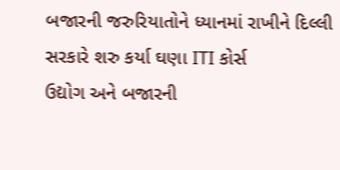બજારની જરુરિયાતોને ધ્યાનમાં રાખીને દિલ્લી સરકારે શરુ કર્યા ઘણા ITI કોર્સ
ઉદ્યોગ અને બજારની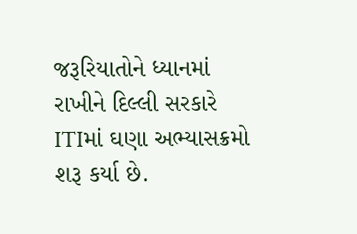જરૂરિયાતોને ધ્યાનમાં રાખીને દિલ્લી સરકારે ITIમાં ઘણા અભ્યાસક્રમો શરૂ કર્યા છે.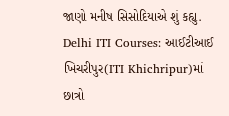જાણો મનીષ સિસોદિયાએ શું કહ્યુ.
Delhi ITI Courses: આઈટીઆઈ ખિચરીપુર(ITI Khichripur)માં છાત્રો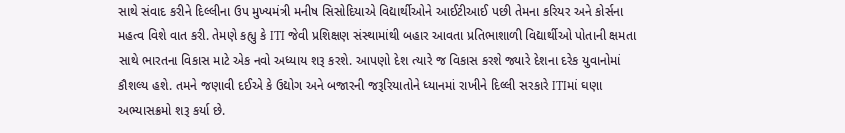સાથે સંવાદ કરીને દિલ્લીના ઉપ મુખ્યમંત્રી મનીષ સિસોદિયાએ વિદ્યાર્થીઓને આઈટીઆઈ પછી તેમના કરિયર અને કોર્સના મહત્વ વિશે વાત કરી. તેમણે કહ્યુ કે ITI જેવી પ્રશિક્ષણ સંસ્થામાંથી બહાર આવતા પ્રતિભાશાળી વિદ્યાર્થીઓ પોતાની ક્ષમતા સાથે ભારતના વિકાસ માટે એક નવો અધ્યાય શરૂ કરશે. આપણો દેશ ત્યારે જ વિકાસ કરશે જ્યારે દેશના દરેક યુવાનોમાં કૌશલ્ય હશે. તમને જણાવી દઈએ કે ઉદ્યોગ અને બજારની જરૂરિયાતોને ધ્યાનમાં રાખીને દિલ્લી સરકારે ITIમાં ઘણા અભ્યાસક્રમો શરૂ કર્યા છે.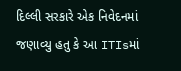દિલ્લી સરકારે એક નિવેદનમાં જણાવ્યુ હતુ કે આ ITIsમાં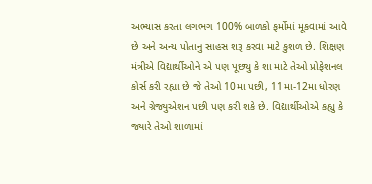અભ્યાસ કરતા લગભગ 100% બાળકો ફર્મોમાં મૂકવામાં આવે છે અને અન્ય પોતાનુ સાહસ શરૂ કરવા માટે કુશળ છે. શિક્ષણ મંત્રીએ વિદ્યાર્થીઓને એ પણ પૂછ્યુ કે શા માટે તેઓ પ્રોફેશનલ કોર્સ કરી રહ્યા છે જે તેઓ 10મા પછી, 11મા-12મા ધોરણ અને ગ્રેજ્યુએશન પછી પણ કરી શકે છે. વિદ્યાર્થીઓએ કહ્યુ કે જ્યારે તેઓ શાળામાં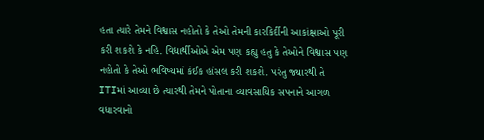હતા ત્યારે તેમને વિશ્વાસ નહોતો કે તેઓ તેમની કારકિર્દીની આકાંક્ષાઓ પૂરી કરી શકશે કે નહિ. વિદ્યાર્થીઓએ એમ પણ કહ્યુ હતુ કે તેઓને વિશ્વાસ પણ નહોતો કે તેઓ ભવિષ્યમાં કંઈક હાંસલ કરી શકશે. પરંતુ જ્યારથી તે ITIમાં આવ્યા છે ત્યારથી તેમને પોતાના વ્યાવસાયિક સપનાને આગળ વધારવાનો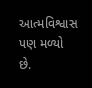આત્મવિશ્વાસ પણ મળ્યો છે.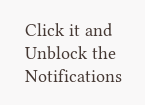Click it and Unblock the Notifications